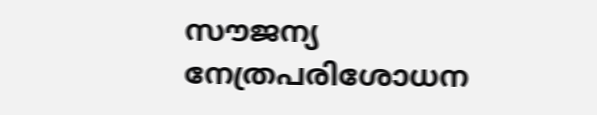സൗജന്യ നേത്രപരിശോധന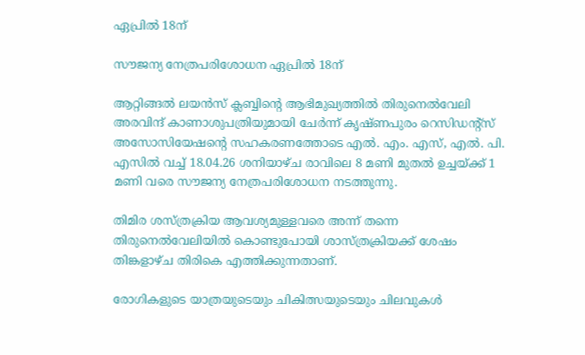ഏപ്രിൽ 18ന്

സൗജന്യ നേത്രപരിശോധന ഏപ്രിൽ 18ന്

ആറ്റിങ്ങൽ ലയൻസ് ക്ലബ്ബിന്റെ ആഭിമുഖ്യത്തിൽ തിരുനെൽവേലി അരവിന്ദ് കാണാശുപത്രിയുമായി ചേർന്ന് കൃഷ്ണപുരം റെസിഡന്റ്സ് അസോസിയേഷന്റെ സഹകരണത്തോടെ എൽ. എം. എസ്, എൽ. പി. എസിൽ വച്ച് 18.04.26 ശനിയാഴ്ച രാവിലെ 8 മണി മുതൽ ഉച്ചയ്ക്ക് 1 മണി വരെ സൗജന്യ നേത്രപരിശോധന നടത്തുന്നു.

തിമിര ശസ്ത്രക്രിയ ആവശ്യമുള്ളവരെ അന്ന് തന്നെ തിരുനെൽവേലിയിൽ കൊണ്ടുപോയി ശാസ്ത്രക്രിയക്ക് ശേഷം തിങ്കളാഴ്ച തിരികെ എത്തിക്കുന്നതാണ്.

രോഗികളുടെ യാത്രയുടെയും ചികിത്സയുടെയും ചിലവുകൾ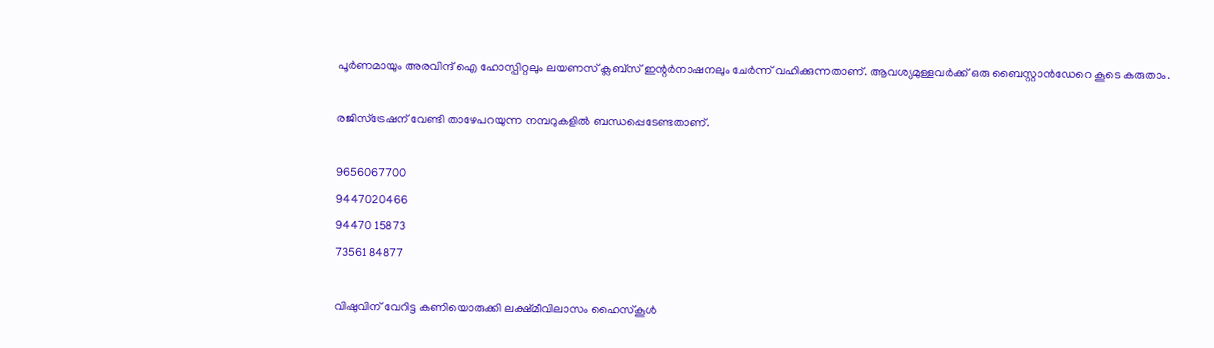പൂർണമായും അരവിന്ദ് ഐ ഹോസ്പിറ്റലും ലയണസ് ക്ലബ്സ് ഇന്റർനാഷനലും ചേർന്ന് വഹിക്കുന്നതാണ്. ആവശ്യമുള്ളവർക്ക് ഒരു ബൈസ്റ്റാൻഡേറെ കൂടെ കരുതാം.

രജിസ്ട്രേഷന് വേണ്ടി താഴേപറയുന്ന നമ്പറുകളിൽ ബന്ധപ്പെടേണ്ടതാണ്.

9656067700
9447020466
94470 15873
73561 84877

വിഷുവിന് വേറിട്ട കണിയൊരുക്കി ലക്ഷ്മീവിലാസം ഹൈസ്‌കൂൾ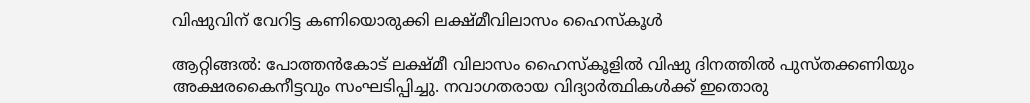വിഷുവിന് വേറിട്ട കണിയൊരുക്കി ലക്ഷ്മീവിലാസം ഹൈസ്‌കൂൾ

ആറ്റിങ്ങൽ: പോത്തൻകോട് ലക്ഷ്‌മീ വിലാസം ഹൈസ്‌കൂളിൽ വിഷു ദിനത്തിൽ പുസ്തക്കണിയും അക്ഷരകൈനീട്ടവും സംഘടിപ്പിച്ചു. നവാഗതരായ വിദ്യാർത്ഥികൾക്ക് ഇതൊരു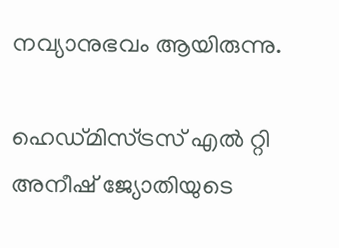നവ്യാനുഭവം ആയിരുന്നു.

ഹെഡ്മിസ്ട്രസ് എൽ റ്റി അനീഷ് ജ്യോതിയുടെ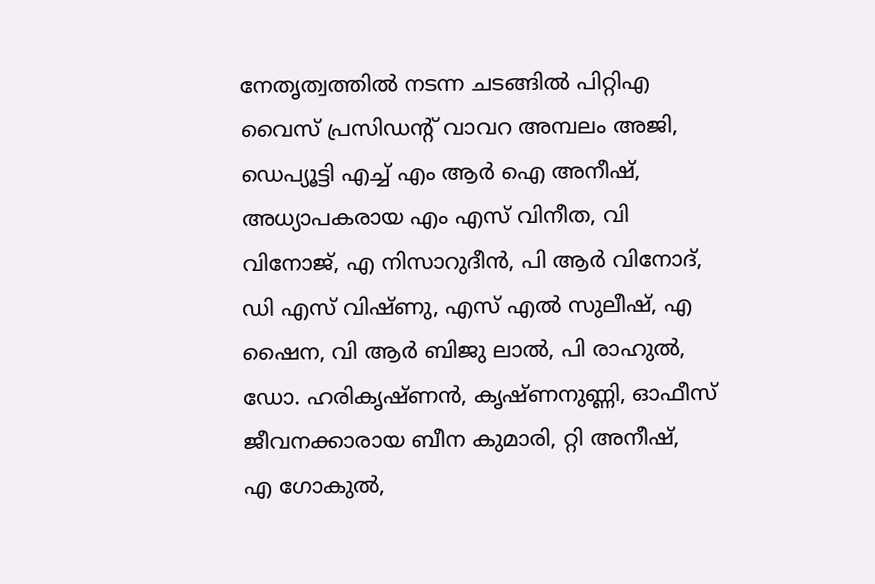നേതൃത്വത്തിൽ നടന്ന ചടങ്ങിൽ പിറ്റിഎ വൈസ് പ്രസിഡൻ്റ് വാവറ അമ്പലം അജി, ഡെപ്യൂട്ടി എച്ച് എം ആർ ഐ അനീഷ്, അധ്യാപകരായ എം എസ് വിനീത, വി വിനോജ്, എ നിസാറുദീൻ, പി ആർ വിനോദ്,
ഡി എസ് വിഷ്‌ണു, എസ് എൽ സുലീഷ്, എ ഷൈന, വി ആർ ബിജു ലാൽ, പി രാഹുൽ, ഡോ. ഹരികൃഷ്ണൻ, കൃഷ്‌ണനുണ്ണി, ഓഫീസ് ജീവനക്കാരായ ബീന കുമാരി, റ്റി അനീഷ്,
എ ഗോകുൽ,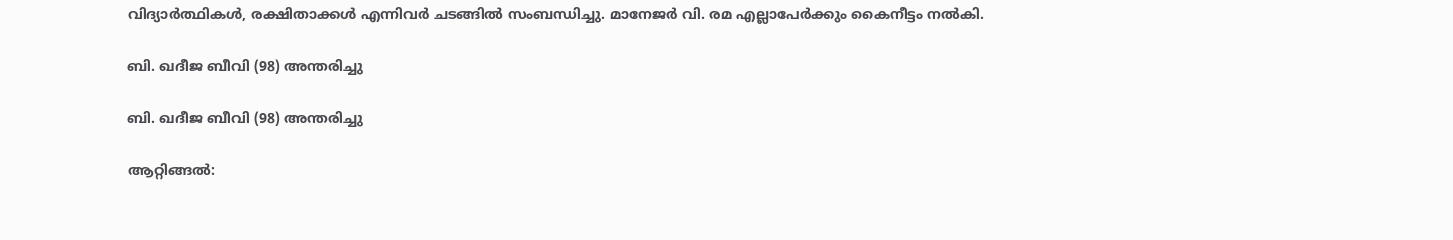വിദ്യാർത്ഥികൾ, രക്ഷിതാക്കൾ എന്നിവർ ചടങ്ങിൽ സംബന്ധിച്ചു. മാനേജർ വി. രമ എല്ലാപേർക്കും കൈനീട്ടം നൽകി.

ബി. ഖദീജ ബീവി (98) അന്തരിച്ചു

ബി. ഖദീജ ബീവി (98) അന്തരിച്ചു

ആറ്റിങ്ങൽ: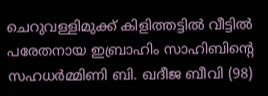ചെറുവള്ളിമുക്ക് കിളിത്തട്ടിൽ വീട്ടിൽ പരേതനായ ഇബ്രാഹിം സാഹിബിന്റെ സഹധർമ്മിണി ബി. ഖദീജ ബീവി (98)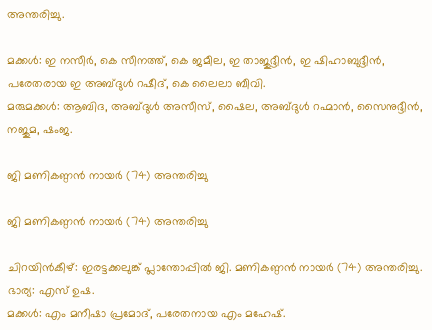അന്തരിച്ചു.

മക്കൾ: ഇ നസീർ, കെ സീനത്ത്, കെ ജമീല, ഇ താജുദ്ദീൻ, ഇ ഷിഹാബുദ്ദീൻ, പരേതരായ ഇ അബ്ദുൾ റഷീദ്, കെ ലൈലാ ബീവി.
മരുമക്കൾ: ആബിദ, അബ്ദുൾ അസീസ്, ഷൈല, അബ്ദുൾ റഹ്മാൻ, സൈനുദ്ദീൻ, നജുമ, ഷംജ.

ജി മണികണ്ഠൻ നായർ (74) അന്തരിച്ചു

ജി മണികണ്ഠൻ നായർ (74) അന്തരിച്ചു

ചിറയിൻകീഴ്: ഇരട്ടക്കലുങ്ക് പ്ലാന്തോപ്പിൽ ജി. മണികണ്ഠൻ നായർ (74) അന്തരിച്ചു.
ഭാര്യ: എസ് ഉഷ.
മക്കൾ: എം മനീഷാ പ്രമോദ്, പരേതനായ എം മഹേഷ്.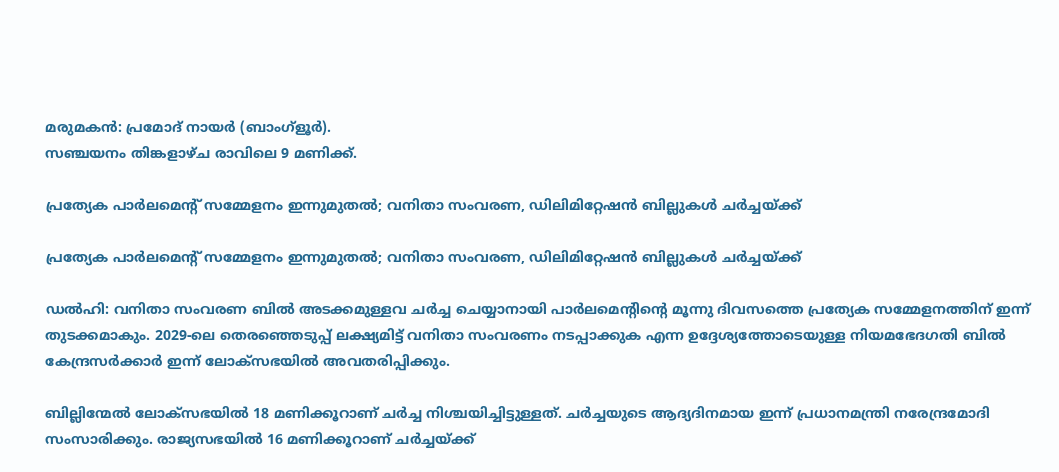മരുമകൻ: പ്രമോദ് നായർ (ബാംഗ്ളൂർ).
സഞ്ചയനം തിങ്കളാഴ്ച രാവിലെ 9 മണിക്ക്.

പ്രത്യേക പാർലമെന്റ് സമ്മേളനം ഇന്നുമുതൽ; വനിതാ സംവരണ, ഡിലിമിറ്റേഷന്‍ ബില്ലുകൾ ചർച്ചയ്ക്ക്

പ്രത്യേക പാർലമെന്റ് സമ്മേളനം ഇന്നുമുതൽ; വനിതാ സംവരണ, ഡിലിമിറ്റേഷന്‍ ബില്ലുകൾ ചർച്ചയ്ക്ക്

ഡൽഹി: വനിതാ സംവരണ ബിൽ അടക്കമുള്ളവ ചർച്ച ചെയ്യാനായി പാർലമെന്റിന്റെ മൂന്നു ദിവസത്തെ പ്രത്യേക സമ്മേളനത്തിന് ഇന്ന് തുടക്കമാകും. 2029-ലെ തെരഞ്ഞെടുപ്പ് ലക്ഷ്യമിട്ട് വനിതാ സംവരണം നടപ്പാക്കുക എന്ന ഉദ്ദേശ്യത്തോടെയുള്ള നിയമഭേദഗതി ബിൽ കേന്ദ്രസർക്കാർ ഇന്ന് ലോക്സഭയിൽ അവതരിപ്പിക്കും.

ബില്ലിന്മേൽ ലോക്സഭയിൽ 18 മണിക്കൂറാണ് ചർച്ച നിശ്ചയിച്ചിട്ടുള്ളത്. ചർച്ചയുടെ ആദ്യദിനമായ ഇന്ന് പ്രധാനമന്ത്രി നരേന്ദ്രമോദി സംസാരിക്കും. രാജ്യസഭയിൽ 16 മണിക്കൂറാണ് ചർച്ചയ്ക്ക്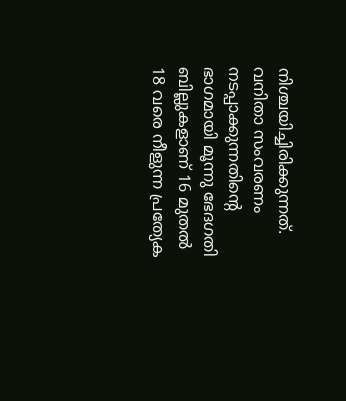നിശ്ചയിച്ചിരിക്കുന്നത്. വനിതാ സംവരണം നടപ്പാക്കുന്നതിന്റെ ഭാഗമായി മൂന്നു ഭേദഗതി ബില്ലുകളാണ് 16 മുതൽ 18 വരെ നീളുന്ന പ്രത്യേക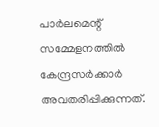പാർലമെന്റ് സമ്മേളനത്തിൽ കേന്ദ്രസർക്കാർ അവതരിപ്പിക്കുന്നത്.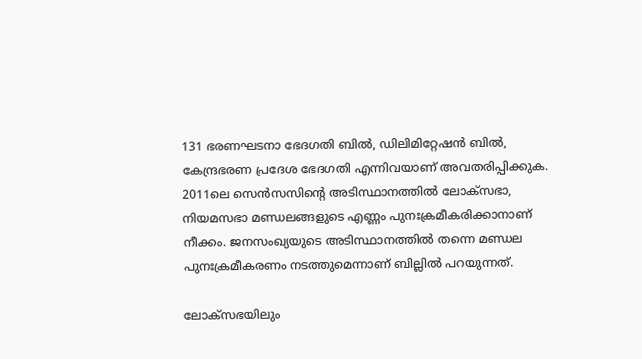131 ഭരണഘടനാ ഭേദഗതി ബില്‍, ഡിലിമിറ്റേഷന്‍ ബില്‍, കേന്ദ്രഭരണ പ്രദേശ ഭേദഗതി എന്നിവയാണ് അവതരിപ്പിക്കുക. 2011ലെ സെൻസസിന്റെ അടിസ്ഥാനത്തിൽ ലോക്സഭാ, നിയമസഭാ മണ്ഡലങ്ങളുടെ എണ്ണം പുനഃക്രമീകരിക്കാനാണ് നീക്കം. ജനസംഖ്യയുടെ അടിസ്ഥാനത്തിൽ തന്നെ മണ്ഡല പുനഃക്രമീകരണം നടത്തുമെന്നാണ് ബില്ലിൽ പറയുന്നത്.

ലോക്സഭയിലും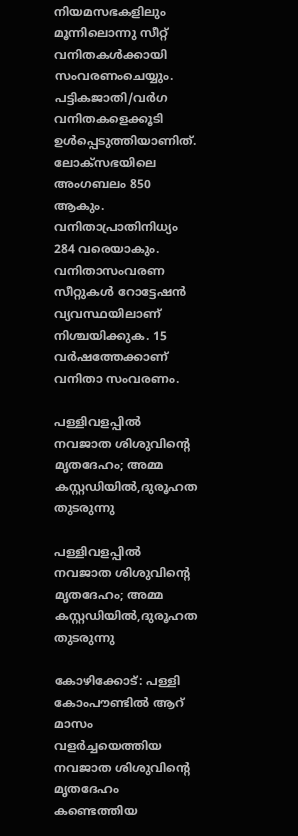നിയമസഭകളിലും മൂന്നിലൊന്നു സീറ്റ് വനിതകൾക്കായി സംവരണംചെയ്യും. പട്ടികജാതി/വർഗ വനിതകളെക്കൂടി ഉൾപ്പെടുത്തിയാണിത്. ലോക്സഭയിലെ അംഗബലം 850 ആകും. വനിതാപ്രാതിനിധ്യം 284 വരെയാകും. വനിതാസംവരണ സീറ്റുകൾ റോട്ടേഷൻ വ്യവസ്ഥയിലാണ് നിശ്ചയിക്കുക. 15 വർഷത്തേക്കാണ് വനിതാ സംവരണം.

പള്ളിവളപ്പില്‍ നവജാത ശിശുവിന്റെ മൃതദേഹം; അമ്മ കസ്റ്റഡിയിൽ,ദുരൂഹത തുടരുന്നു

പള്ളിവളപ്പില്‍ നവജാത ശിശുവിന്റെ മൃതദേഹം; അമ്മ കസ്റ്റഡിയിൽ,ദുരൂഹത തുടരുന്നു

കോഴിക്കോട്: പള്ളി കോംപൗണ്ടിൽ ആറ് മാസം വളർച്ചയെത്തിയ നവജാത ശിശുവിന്റെ മൃതദേഹം കണ്ടെത്തിയ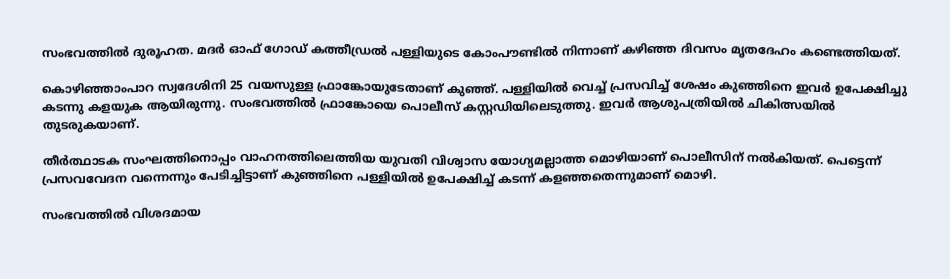സംഭവത്തിൽ ദുരൂഹത. മദര്‍ ഓഫ് ഗോഡ് കത്തീഡ്രല്‍ പള്ളിയുടെ കോംപൗണ്ടിൽ നിന്നാണ് കഴിഞ്ഞ ദിവസം മൃതദേഹം കണ്ടെത്തിയത്.

കൊഴിഞ്ഞാംപാറ സ്വദേശിനി 25 വയസുള്ള ഫ്രാങ്കോയുടേതാണ് കുഞ്ഞ്. പള്ളിയില്‍ വെച്ച് പ്രസവിച്ച് ശേഷം കുഞ്ഞിനെ ഇവർ ഉപേക്ഷിച്ചു കടന്നു കളയുക ആയിരുന്നു. സംഭവത്തിൽ ഫ്രാങ്കോയെ പൊലീസ് കസ്റ്റഡിയിലെടുത്തു. ഇവർ ആശുപത്രിയിൽ ചികിത്സയിൽ തുടരുകയാണ്.

തീർത്ഥാടക സംഘത്തിനൊപ്പം വാഹനത്തിലെത്തിയ യുവതി വിശ്വാസ യോഗ്യമല്ലാത്ത മൊഴിയാണ് പൊലീസിന് നൽകിയത്. പെട്ടെന്ന് പ്രസവവേദന വന്നെന്നും പേടിച്ചിട്ടാണ് കുഞ്ഞിനെ പള്ളിയിൽ ഉപേക്ഷിച്ച് കടന്ന് കളഞ്ഞതെന്നുമാണ് മൊഴി.

സംഭവത്തിൽ വിശദമായ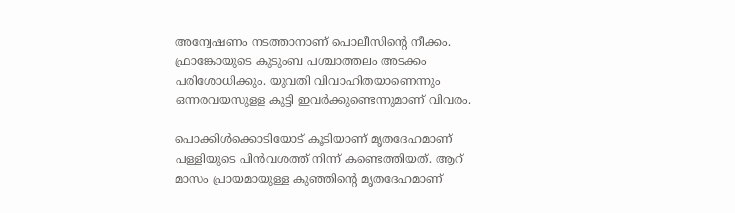അന്വേഷണം നടത്താനാണ് പൊലീസിന്റെ നീക്കം. ഫ്രാങ്കോയുടെ കുടുംബ പശ്ചാത്തലം അടക്കം പരിശോധിക്കും. യുവതി വിവാഹിതയാണെന്നും ഒന്നരവയസുളള കുട്ടി ഇവർക്കുണ്ടെന്നുമാണ് വിവരം.

പൊക്കിള്‍ക്കൊടിയോട് കൂടിയാണ് മൃതദേഹമാണ് പള്ളിയുടെ പിൻവശത്ത് നിന്ന് കണ്ടെത്തിയത്. ആറ് മാസം പ്രായമായുള്ള കുഞ്ഞിന്റെ മൃതദേഹമാണ്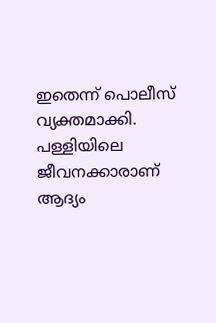ഇതെന്ന് പൊലീസ് വ്യക്തമാക്കി. പള്ളിയിലെ ജീവനക്കാരാണ് ആദ്യം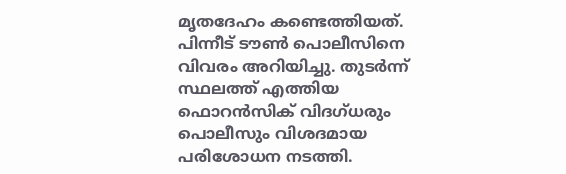മൃതദേഹം കണ്ടെത്തിയത്. പിന്നീട് ടൗൺ പൊലീസിനെ വിവരം അറിയിച്ചു. തുടർന്ന് സ്ഥലത്ത് എത്തിയ ഫൊറൻസിക് വിദഗ്ധരും പൊലീസും വിശദമായ പരിശോധന നടത്തി.